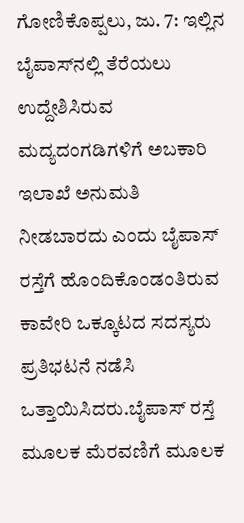ಗೋಣಿಕೊಪ್ಪಲು, ಜು. 7: ಇಲ್ಲಿನ ಬೈಪಾಸ್‍ನಲ್ಲಿ ತೆರೆಯಲು ಉದ್ದೇಶಿಸಿರುವ ಮದ್ಯದಂಗಡಿಗಳಿಗೆ ಅಬಕಾರಿ ಇಲಾಖೆ ಅನುಮತಿ ನೀಡಬಾರದು ಎಂದು ಬೈಪಾಸ್ ರಸ್ತೆಗೆ ಹೊಂದಿಕೊಂಡಂತಿರುವ ಕಾವೇರಿ ಒಕ್ಕೂಟದ ಸದಸ್ಯರು ಪ್ರತಿಭಟನೆ ನಡೆಸಿ ಒತ್ತಾಯಿಸಿದರು.ಬೈಪಾಸ್ ರಸ್ತೆ ಮೂಲಕ ಮೆರವಣಿಗೆ ಮೂಲಕ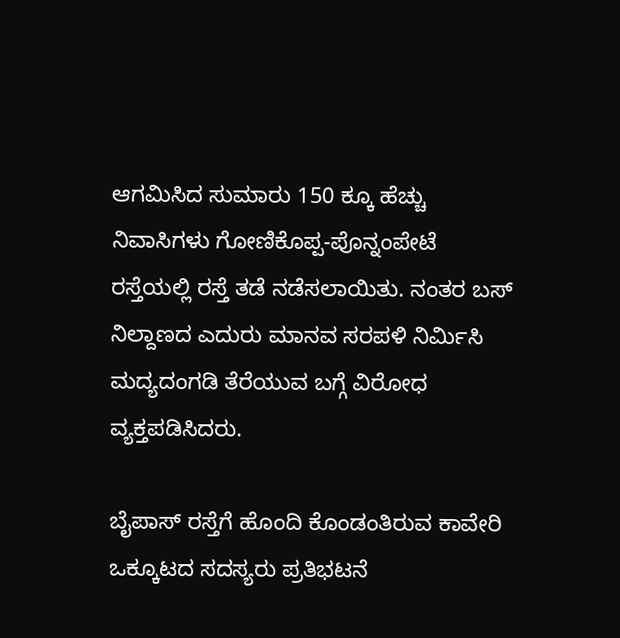ಆಗಮಿಸಿದ ಸುಮಾರು 150 ಕ್ಕೂ ಹೆಚ್ಚು ನಿವಾಸಿಗಳು ಗೋಣಿಕೊಪ್ಪ-ಪೊನ್ನಂಪೇಟೆ ರಸ್ತೆಯಲ್ಲಿ ರಸ್ತೆ ತಡೆ ನಡೆಸಲಾಯಿತು. ನಂತರ ಬಸ್ ನಿಲ್ದಾಣದ ಎದುರು ಮಾನವ ಸರಪಳಿ ನಿರ್ಮಿಸಿ ಮದ್ಯದಂಗಡಿ ತೆರೆಯುವ ಬಗ್ಗೆ ವಿರೋಧ ವ್ಯಕ್ತಪಡಿಸಿದರು.

ಬೈಪಾಸ್ ರಸ್ತೆಗೆ ಹೊಂದಿ ಕೊಂಡಂತಿರುವ ಕಾವೇರಿ ಒಕ್ಕೂಟದ ಸದಸ್ಯರು ಪ್ರತಿಭಟನೆ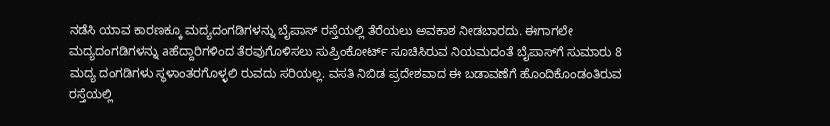ನಡೆಸಿ ಯಾವ ಕಾರಣಕ್ಕೂ ಮದ್ಯದಂಗಡಿಗಳನ್ನು ಬೈಪಾಸ್ ರಸ್ತೆಯಲ್ಲಿ ತೆರೆಯಲು ಅವಕಾಶ ನೀಡಬಾರದು. ಈಗಾಗಲೇ ಮದ್ಯದಂಗಡಿಗಳನ್ನು aಹೆದ್ದಾರಿಗಳಿಂದ ತೆರವುಗೊಳಿಸಲು ಸುಪ್ರಿಂಕೋರ್ಟ್ ಸೂಚಿಸಿರುವ ನಿಯಮದಂತೆ ಬೈಪಾಸ್‍ಗೆ ಸುಮಾರು 8 ಮದ್ಯ ದಂಗಡಿಗಳು ಸ್ಥಳಾಂತರಗೊಳ್ಳಲಿ ರುವದು ಸರಿಯಲ್ಲ. ವಸತಿ ನಿಬಿಡ ಪ್ರದೇಶವಾದ ಈ ಬಡಾವಣೆಗೆ ಹೊಂದಿಕೊಂಡಂತಿರುವ ರಸ್ತೆಯಲ್ಲಿ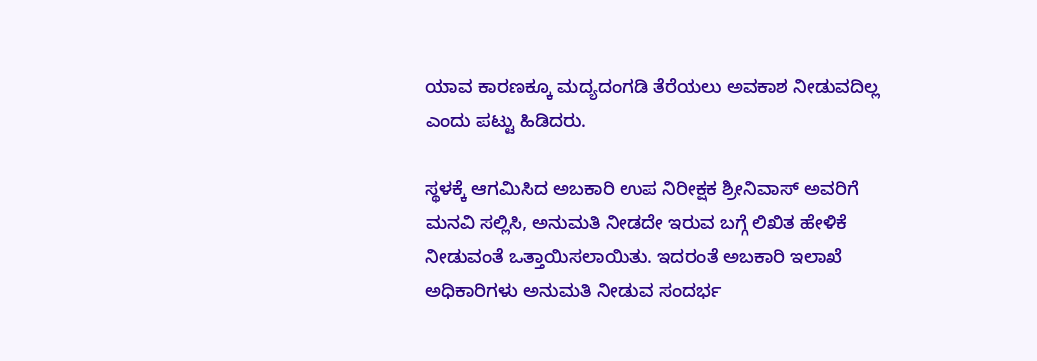ಯಾವ ಕಾರಣಕ್ಕೂ ಮದ್ಯದಂಗಡಿ ತೆರೆಯಲು ಅವಕಾಶ ನೀಡುವದಿಲ್ಲ ಎಂದು ಪಟ್ಟು ಹಿಡಿದರು.

ಸ್ಥಳಕ್ಕೆ ಆಗಮಿಸಿದ ಅಬಕಾರಿ ಉಪ ನಿರೀಕ್ಷಕ ಶ್ರೀನಿವಾಸ್ ಅವರಿಗೆ ಮನವಿ ಸಲ್ಲಿಸಿ, ಅನುಮತಿ ನೀಡದೇ ಇರುವ ಬಗ್ಗೆ ಲಿಖಿತ ಹೇಳಿಕೆ ನೀಡುವಂತೆ ಒತ್ತಾಯಿಸಲಾಯಿತು. ಇದರಂತೆ ಅಬಕಾರಿ ಇಲಾಖೆ ಅಧಿಕಾರಿಗಳು ಅನುಮತಿ ನೀಡುವ ಸಂದರ್ಭ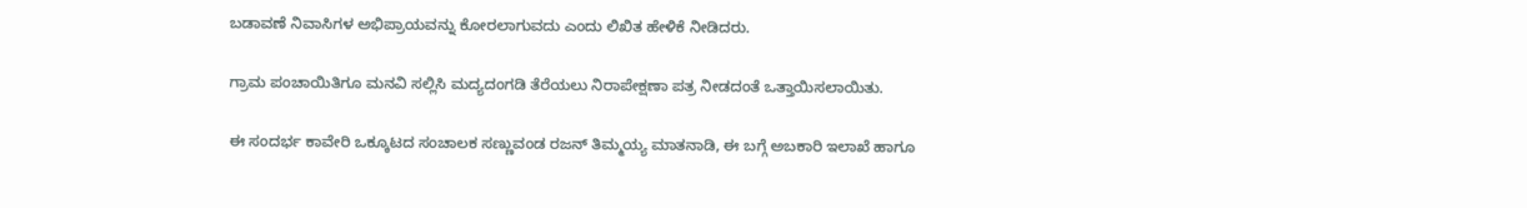ಬಡಾವಣೆ ನಿವಾಸಿಗಳ ಅಭಿಪ್ರಾಯವನ್ನು ಕೋರಲಾಗುವದು ಎಂದು ಲಿಖಿತ ಹೇಳಿಕೆ ನೀಡಿದರು.

ಗ್ರಾಮ ಪಂಚಾಯಿತಿಗೂ ಮನವಿ ಸಲ್ಲಿಸಿ ಮದ್ಯದಂಗಡಿ ತೆರೆಯಲು ನಿರಾಪೇಕ್ಷಣಾ ಪತ್ರ ನೀಡದಂತೆ ಒತ್ತಾಯಿಸಲಾಯಿತು.

ಈ ಸಂದರ್ಭ ಕಾವೇರಿ ಒಕ್ಕೂಟದ ಸಂಚಾಲಕ ಸಣ್ಣುವಂಡ ರಜನ್ ತಿಮ್ಮಯ್ಯ ಮಾತನಾಡಿ, ಈ ಬಗ್ಗೆ ಅಬಕಾರಿ ಇಲಾಖೆ ಹಾಗೂ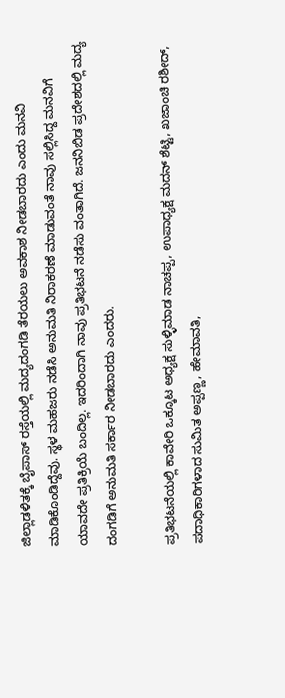ಜಿಲ್ಲಾಡಳಿತಕ್ಕೆ ಬೈಪಾಸ್ ರಸ್ತೆಯಲ್ಲಿ ಮದ್ಯದಂಗಡಿ ತೆರಯಲು ಅವಕಾಶ ನೀಡಬಾರದು ಎಂದು ಮನವಿ ಮಾಡಿಕೊಂಡಿದ್ದೆವು. ಸ್ಥಳ ಮಹಜರು ನಡೆಸಿ ಅನುಮತಿ ನಿರಾಕರಣೆ ಮಾಡುವಂತೆ ನಾವು ಸಲ್ಲಿಸಿದ್ದ ಮನವಿಗೆ ಯಾವದೇ ಪ್ರತಿಕ್ರಿಯೆ ಬಂದಿಲ್ಲ. ಇದರಿಂದಾಗಿ ನಾವು ಪ್ರತಿಭಟನೆ ನಡೆಸು ವಂತಾಗಿದೆ. ಜನನಿಬಿಡ ಪ್ರದೇಶದಲ್ಲಿ ಮದ್ಯ ದಂಗಡಿಗೆ ಅನುಮತಿ ಸರ್ಕಾರ ನೀಡಬಾರದು ಎಂದರು.

ಪ್ರತಿಭಟನೆಯಲ್ಲಿ ಕಾವೇರಿ ಒಕ್ಕೂಟ ಅಧ್ಯಕ್ಷ ಸುಳ್ಳಿಮಾಡ ನಾಚಪ್ಪ, ಉಪಾಧ್ಯಕ್ಷ ಮದನ್ ಶೆಟ್ಟಿ, ಖಜಾಂಚಿ ರಶೀದ್, ಪದಾಧಿಕಾರಿಗಳಾದ ಸುಮಿತ ಅಪ್ಪಣ್ಣ, ಹೇಮಾವತಿ,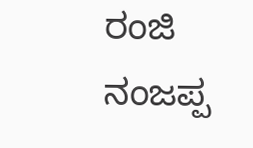ರಂಜಿ ನಂಜಪ್ಪ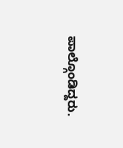ಪಾಲ್ಗೊಂಡಿದ್ದರು.